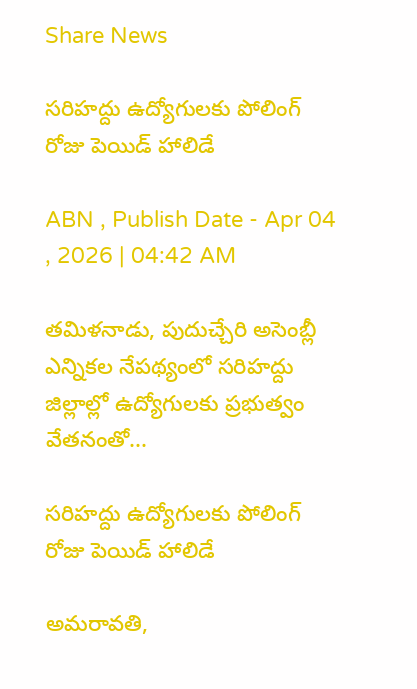Share News

సరిహద్దు ఉద్యోగులకు పోలింగ్‌ రోజు పెయిడ్‌ హాలిడే

ABN , Publish Date - Apr 04 , 2026 | 04:42 AM

తమిళనాడు, పుదుచ్చేరి అసెంబ్లీ ఎన్నికల నేపథ్యంలో సరిహద్దు జిల్లాల్లో ఉద్యోగులకు ప్రభుత్వం వేతనంతో...

సరిహద్దు ఉద్యోగులకు పోలింగ్‌ రోజు పెయిడ్‌ హాలిడే

అమరావతి,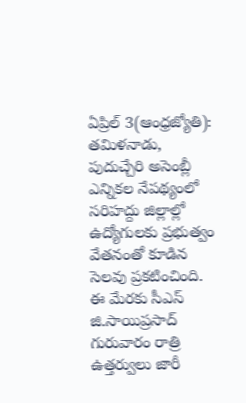ఏప్రిల్‌ 3(ఆంధ్రజ్యోతి): తమిళనాడు, పుదుచ్చేరి అసెంబ్లీ ఎన్నికల నేపథ్యంలో సరిహద్దు జిల్లాల్లో ఉద్యోగులకు ప్రభుత్వం వేతనంతో కూడిన సెలవు ప్రకటించింది. ఈ మేరకు సీఎస్‌ జి.సాయిప్రసాద్‌ గురువారం రాత్రి ఉత్తర్వులు జారీ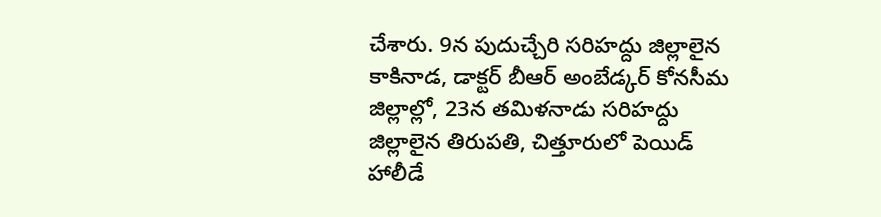చేశారు. 9న పుదుచ్చేరి సరిహద్దు జిల్లాలైన కాకినాడ, డాక్టర్‌ బీఆర్‌ అంబేడ్కర్‌ కోనసీమ జిల్లాల్లో, 23న తమిళనాడు సరిహద్దు జిల్లాలైన తిరుపతి, చిత్తూరులో పెయిడ్‌ హాలీడే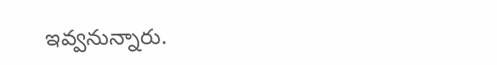ఇవ్వనున్నారు.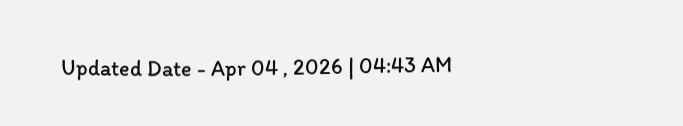Updated Date - Apr 04 , 2026 | 04:43 AM